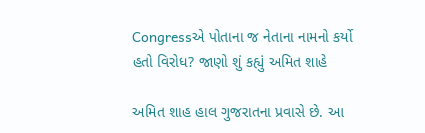Congressએ પોતાના જ નેતાના નામનો કર્યો હતો વિરોધ? જાણો શું કહ્યું અમિત શાહે

અમિત શાહ હાલ ગુજરાતના પ્રવાસે છે. આ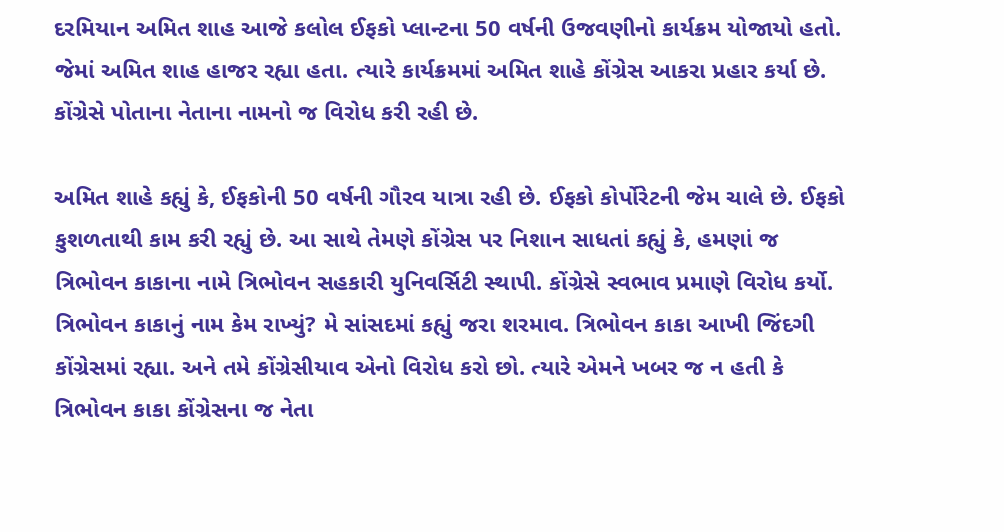દરમિયાન અમિત શાહ આજે કલોલ ઈફકો પ્લાન્ટના 50 વર્ષની ઉજવણીનો કાર્યક્રમ યોજાયો હતો. જેમાં અમિત શાહ હાજર રહ્યા હતા. ત્યારે કાર્યક્રમમાં અમિત શાહે કોંગ્રેસ આકરા પ્રહાર કર્યા છે. કોંગ્રેસે પોતાના નેતાના નામનો જ વિરોધ કરી રહી છે.

અમિત શાહે કહ્યું કે, ઈફકોની 50 વર્ષની ગૌરવ યાત્રા રહી છે. ઈફકો કોર્પોરેટની જેમ ચાલે છે. ઈફકો કુશળતાથી કામ કરી રહ્યું છે. આ સાથે તેમણે કોંગ્રેસ પર નિશાન સાધતાં કહ્યું કે, હમણાં જ ત્રિભોવન કાકાના નામે ત્રિભોવન સહકારી યુનિવર્સિટી સ્થાપી. કોંગ્રેસે સ્વભાવ પ્રમાણે વિરોધ કર્યો. ત્રિભોવન કાકાનું નામ કેમ રાખ્યું? મે સાંસદમાં કહ્યું જરા શરમાવ. ત્રિભોવન કાકા આખી જિંદગી કોંગ્રેસમાં રહ્યા. અને તમે કોંગ્રેસીયાવ એનો વિરોધ કરો છો. ત્યારે એમને ખબર જ ન હતી કે ત્રિભોવન કાકા કોંગ્રેસના જ નેતા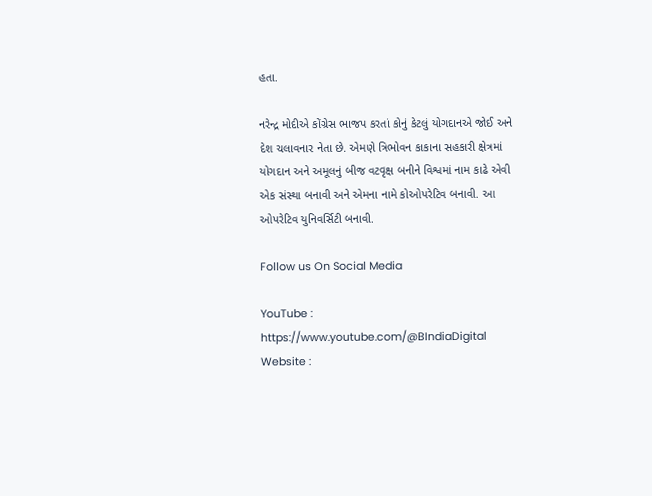હતા.

નરેન્દ્ર મોદીએ કોંગ્રેસ ભાજપ કરતાં કોનું કેટલું યોગદાનએ જોઈ અને દેશ ચલાવનાર નેતા છે. એમણે ત્રિભોવન કાકાના સહકારી ક્ષેત્રમાં યોગદાન અને અમૂલનું બીજ વટવૃક્ષ બનીને વિશ્વમાં નામ કાઢે એવી એક સંસ્થા બનાવી અને એમના નામે કોઓપરેટિવ બનાવી. આ ઓપરેટિવ યુનિવર્સિટી બનાવી.

Follow us On Social Media

YouTube : https://www.youtube.com/@BIndiaDigital
Website :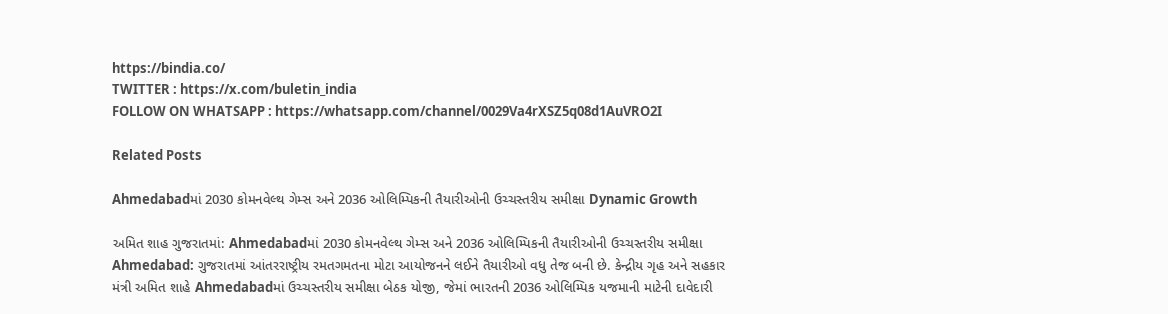https://bindia.co/
TWITTER : https://x.com/buletin_india
FOLLOW ON WHATSAPP : https://whatsapp.com/channel/0029Va4rXSZ5q08d1AuVRO2I

Related Posts

Ahmedabadમાં 2030 કોમનવેલ્થ ગેમ્સ અને 2036 ઓલિમ્પિકની તૈયારીઓની ઉચ્ચસ્તરીય સમીક્ષા Dynamic Growth

અમિત શાહ ગુજરાતમાં: Ahmedabadમાં 2030 કોમનવેલ્થ ગેમ્સ અને 2036 ઓલિમ્પિકની તૈયારીઓની ઉચ્ચસ્તરીય સમીક્ષા Ahmedabad: ગુજરાતમાં આંતરરાષ્ટ્રીય રમતગમતના મોટા આયોજનને લઈને તૈયારીઓ વધુ તેજ બની છે. કેન્દ્રીય ગૃહ અને સહકાર મંત્રી અમિત શાહે Ahmedabadમાં ઉચ્ચસ્તરીય સમીક્ષા બેઠક યોજી, જેમાં ભારતની 2036 ઓલિમ્પિક યજમાની માટેની દાવેદારી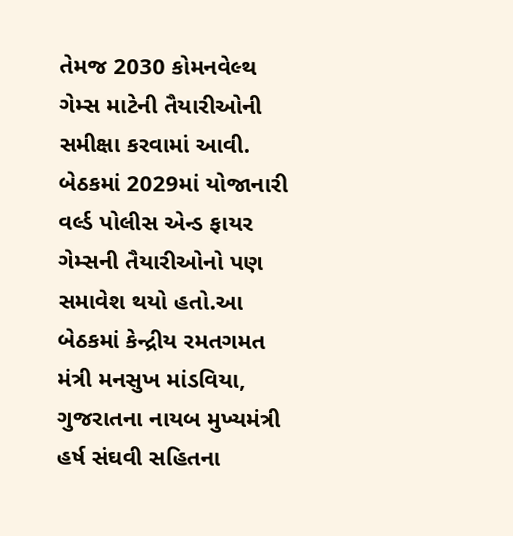તેમજ 2030 કોમનવેલ્થ ગેમ્સ માટેની તૈયારીઓની સમીક્ષા કરવામાં આવી. બેઠકમાં 2029માં યોજાનારી વર્લ્ડ પોલીસ એન્ડ ફાયર ગેમ્સની તૈયારીઓનો પણ સમાવેશ થયો હતો.આ બેઠકમાં કેન્દ્રીય રમતગમત મંત્રી મનસુખ માંડવિયા, ગુજરાતના નાયબ મુખ્યમંત્રી હર્ષ સંઘવી સહિતના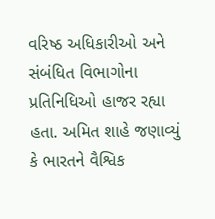વરિષ્ઠ અધિકારીઓ અને સંબંધિત વિભાગોના પ્રતિનિધિઓ હાજર રહ્યા હતા. અમિત શાહે જણાવ્યું કે ભારતને વૈશ્વિક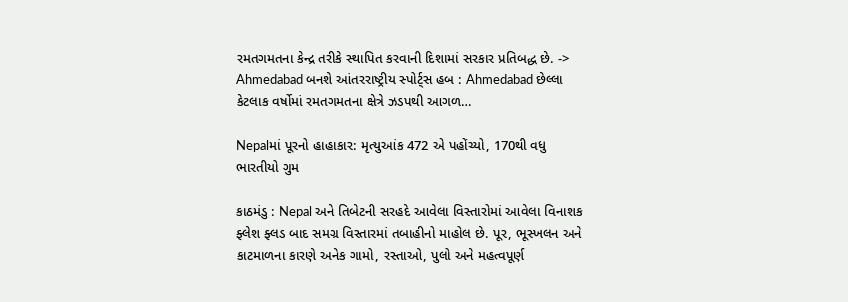રમતગમતના કેન્દ્ર તરીકે સ્થાપિત કરવાની દિશામાં સરકાર પ્રતિબદ્ધ છે. -> Ahmedabad બનશે આંતરરાષ્ટ્રીય સ્પોર્ટ્સ હબ : Ahmedabad છેલ્લા કેટલાક વર્ષોમાં રમતગમતના ક્ષેત્રે ઝડપથી આગળ…

Nepalમાં પૂરનો હાહાકાર: મૃત્યુઆંક 472 એ પહોંચ્યો, 170થી વધુ ભારતીયો ગુમ

કાઠમંડુ : Nepal અને તિબેટની સરહદે આવેલા વિસ્તારોમાં આવેલા વિનાશક ફ્લેશ ફ્લડ બાદ સમગ્ર વિસ્તારમાં તબાહીનો માહોલ છે. પૂર, ભૂસ્ખલન અને કાટમાળના કારણે અનેક ગામો, રસ્તાઓ, પુલો અને મહત્વપૂર્ણ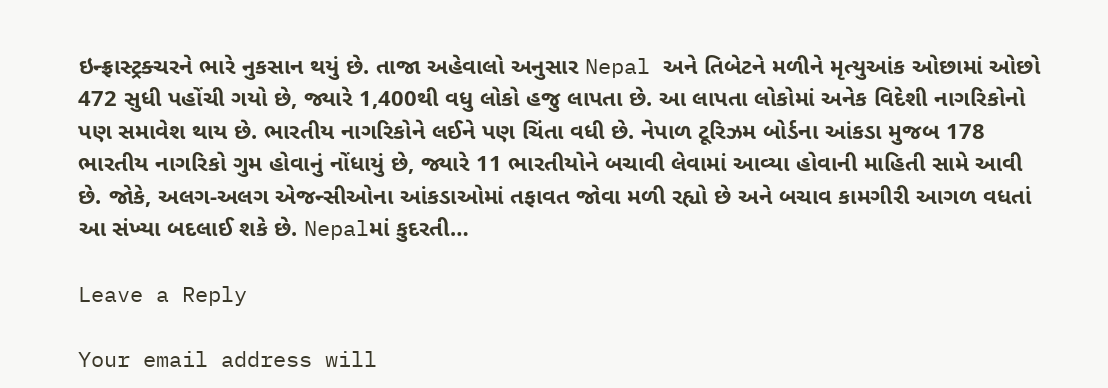ઇન્ફ્રાસ્ટ્રક્ચરને ભારે નુકસાન થયું છે. તાજા અહેવાલો અનુસાર Nepal અને તિબેટને મળીને મૃત્યુઆંક ઓછામાં ઓછો 472 સુધી પહોંચી ગયો છે, જ્યારે 1,400થી વધુ લોકો હજુ લાપતા છે. આ લાપતા લોકોમાં અનેક વિદેશી નાગરિકોનો પણ સમાવેશ થાય છે. ભારતીય નાગરિકોને લઈને પણ ચિંતા વધી છે. નેપાળ ટૂરિઝમ બોર્ડના આંકડા મુજબ 178 ભારતીય નાગરિકો ગુમ હોવાનું નોંધાયું છે, જ્યારે 11 ભારતીયોને બચાવી લેવામાં આવ્યા હોવાની માહિતી સામે આવી છે. જોકે, અલગ-અલગ એજન્સીઓના આંકડાઓમાં તફાવત જોવા મળી રહ્યો છે અને બચાવ કામગીરી આગળ વધતાં આ સંખ્યા બદલાઈ શકે છે. Nepalમાં કુદરતી…

Leave a Reply

Your email address will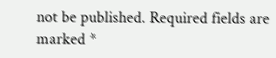not be published. Required fields are marked *